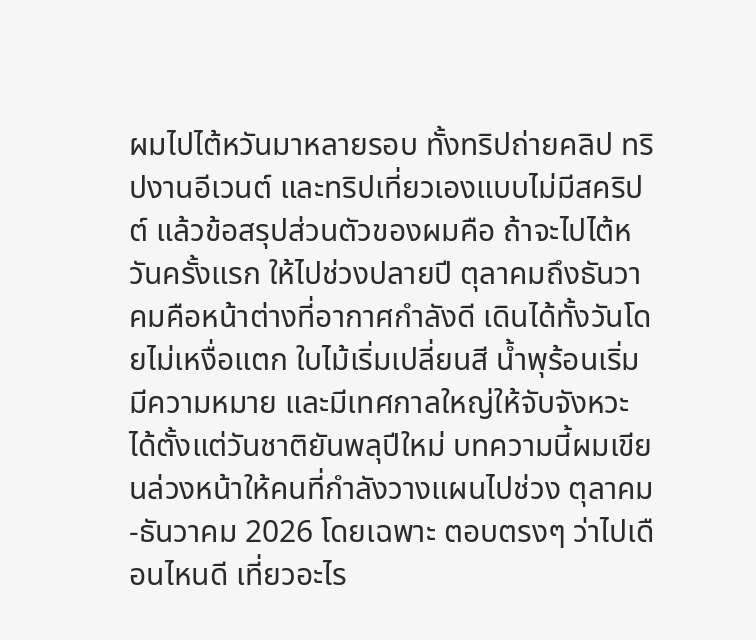ผมไปไต้หวันมาหลายรอบ ทั้งทริปถ่ายคลิป ทริปงานอีเวนต์ และทริปเที่ยวเองแบบไม่มีสคริปต์ แล้วข้อสรุปส่วนตัวของผมคือ ถ้าจะไปไต้หวันครั้งแรก ให้ไปช่วงปลายปี ตุลาคมถึงธันวาคมคือหน้าต่างที่อากาศกำลังดี เดินได้ทั้งวันโดยไม่เหงื่อแตก ใบไม้เริ่มเปลี่ยนสี น้ำพุร้อนเริ่มมีความหมาย และมีเทศกาลใหญ่ให้จับจังหวะได้ตั้งแต่วันชาติยันพลุปีใหม่ บทความนี้ผมเขียนล่วงหน้าให้คนที่กำลังวางแผนไปช่วง ตุลาคม-ธันวาคม 2026 โดยเฉพาะ ตอบตรงๆ ว่าไปเดือนไหนดี เที่ยวอะไร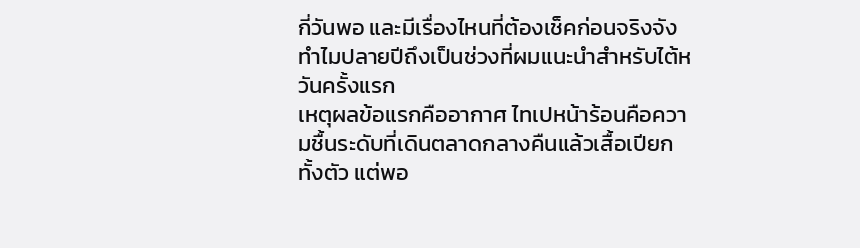กี่วันพอ และมีเรื่องไหนที่ต้องเช็คก่อนจริงจัง
ทำไมปลายปีถึงเป็นช่วงที่ผมแนะนำสำหรับไต้หวันครั้งแรก
เหตุผลข้อแรกคืออากาศ ไทเปหน้าร้อนคือความชื้นระดับที่เดินตลาดกลางคืนแล้วเสื้อเปียกทั้งตัว แต่พอ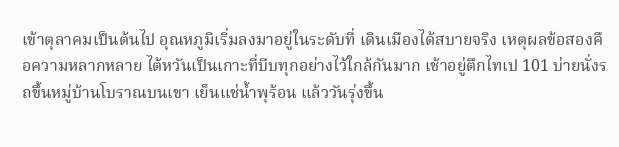เข้าตุลาคมเป็นต้นไป อุณหภูมิเริ่มลงมาอยู่ในระดับที่ เดินเมืองได้สบายจริง เหตุผลข้อสองคือความหลากหลาย ไต้หวันเป็นเกาะที่บีบทุกอย่างไว้ใกล้กันมาก เช้าอยู่ตึกไทเป 101 บ่ายนั่งรถขึ้นหมู่บ้านโบราณบนเขา เย็นแช่น้ำพุร้อน แล้ววันรุ่งขึ้น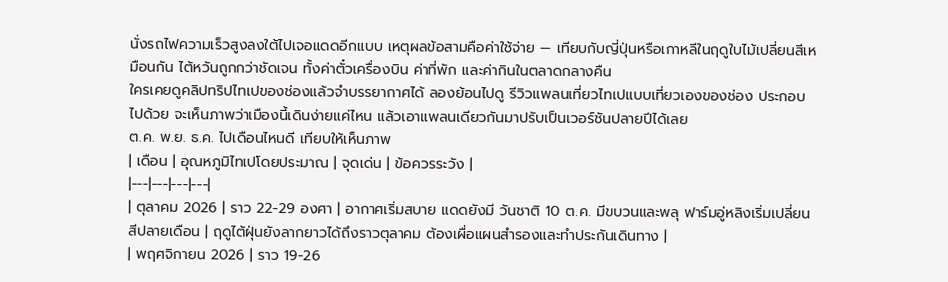นั่งรถไฟความเร็วสูงลงใต้ไปเจอแดดอีกแบบ เหตุผลข้อสามคือค่าใช้จ่าย — เทียบกับญี่ปุ่นหรือเกาหลีในฤดูใบไม้เปลี่ยนสีเหมือนกัน ไต้หวันถูกกว่าชัดเจน ทั้งค่าตั๋วเครื่องบิน ค่าที่พัก และค่ากินในตลาดกลางคืน
ใครเคยดูคลิปทริปไทเปของช่องแล้วจำบรรยากาศได้ ลองย้อนไปดู รีวิวแพลนเที่ยวไทเปแบบเที่ยวเองของช่อง ประกอบไปด้วย จะเห็นภาพว่าเมืองนี้เดินง่ายแค่ไหน แล้วเอาแพลนเดียวกันมาปรับเป็นเวอร์ชันปลายปีได้เลย
ต.ค. พ.ย. ธ.ค. ไปเดือนไหนดี เทียบให้เห็นภาพ
| เดือน | อุณหภูมิไทเปโดยประมาณ | จุดเด่น | ข้อควรระวัง |
|---|---|---|---|
| ตุลาคม 2026 | ราว 22-29 องศา | อากาศเริ่มสบาย แดดยังมี วันชาติ 10 ต.ค. มีขบวนและพลุ ฟาร์มอู่หลิงเริ่มเปลี่ยนสีปลายเดือน | ฤดูไต้ฝุ่นยังลากยาวได้ถึงราวตุลาคม ต้องเผื่อแผนสำรองและทำประกันเดินทาง |
| พฤศจิกายน 2026 | ราว 19-26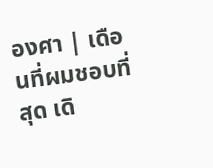องศา | เดือนที่ผมชอบที่สุด เดิ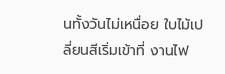นทั้งวันไม่เหนื่อย ใบไม้เปลี่ยนสีเริ่มเข้าที่ งานไฟ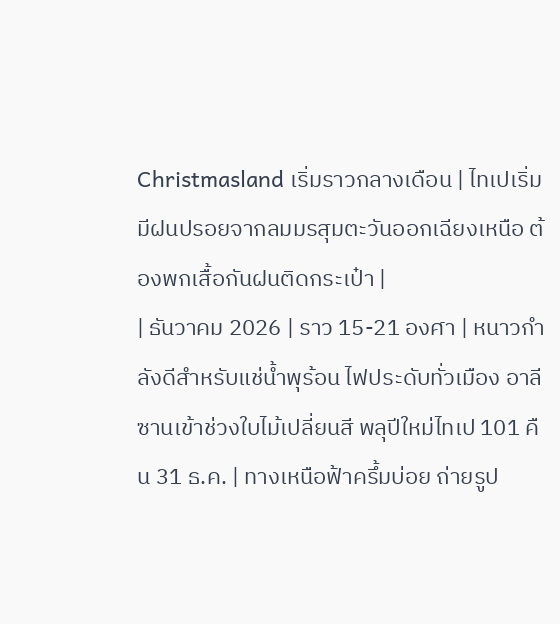Christmasland เริ่มราวกลางเดือน | ไทเปเริ่มมีฝนปรอยจากลมมรสุมตะวันออกเฉียงเหนือ ต้องพกเสื้อกันฝนติดกระเป๋า |
| ธันวาคม 2026 | ราว 15-21 องศา | หนาวกำลังดีสำหรับแช่น้ำพุร้อน ไฟประดับทั่วเมือง อาลีซานเข้าช่วงใบไม้เปลี่ยนสี พลุปีใหม่ไทเป 101 คืน 31 ธ.ค. | ทางเหนือฟ้าครึ้มบ่อย ถ่ายรูป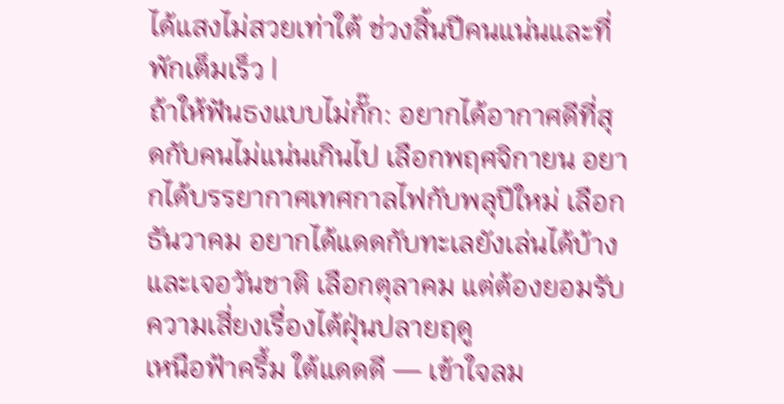ได้แสงไม่สวยเท่าใต้ ช่วงสิ้นปีคนแน่นและที่พักเต็มเร็ว |
ถ้าให้ฟันธงแบบไม่กั๊ก: อยากได้อากาศดีที่สุดกับคนไม่แน่นเกินไป เลือกพฤศจิกายน อยากได้บรรยากาศเทศกาลไฟกับพลุปีใหม่ เลือกธันวาคม อยากได้แดดกับทะเลยังเล่นได้บ้างและเจอวันชาติ เลือกตุลาคม แต่ต้องยอมรับความเสี่ยงเรื่องไต้ฝุ่นปลายฤดู
เหนือฟ้าครึ้ม ใต้แดดดี — เข้าใจลม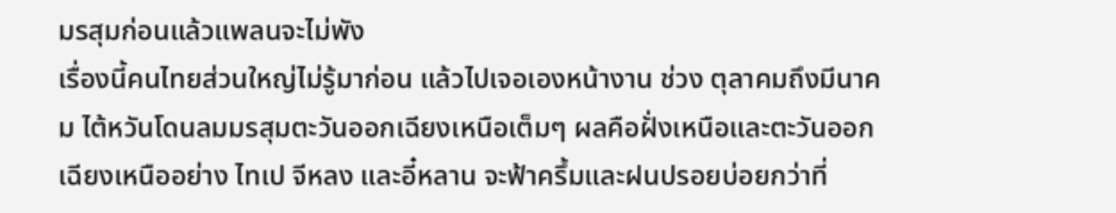มรสุมก่อนแล้วแพลนจะไม่พัง
เรื่องนี้คนไทยส่วนใหญ่ไม่รู้มาก่อน แล้วไปเจอเองหน้างาน ช่วง ตุลาคมถึงมีนาคม ไต้หวันโดนลมมรสุมตะวันออกเฉียงเหนือเต็มๆ ผลคือฝั่งเหนือและตะวันออกเฉียงเหนืออย่าง ไทเป จีหลง และอี๋หลาน จะฟ้าครึ้มและฝนปรอยบ่อยกว่าที่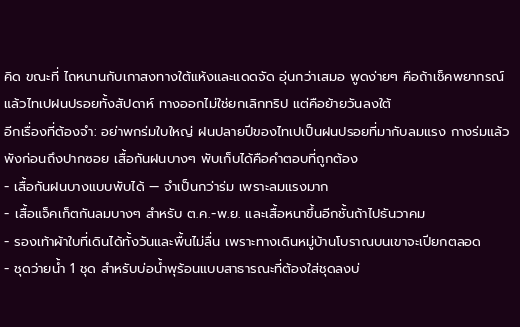คิด ขณะที่ ไถหนานกับเกาสงทางใต้แห้งและแดดจัด อุ่นกว่าเสมอ พูดง่ายๆ คือถ้าเช็คพยากรณ์แล้วไทเปฝนปรอยทั้งสัปดาห์ ทางออกไม่ใช่ยกเลิกทริป แต่คือย้ายวันลงใต้
อีกเรื่องที่ต้องจำ: อย่าพกร่มใบใหญ่ ฝนปลายปีของไทเปเป็นฝนปรอยที่มากับลมแรง กางร่มแล้วพังก่อนถึงปากซอย เสื้อกันฝนบางๆ พับเก็บได้คือคำตอบที่ถูกต้อง
- เสื้อกันฝนบางแบบพับได้ — จำเป็นกว่าร่ม เพราะลมแรงมาก
- เสื้อแจ็คเก็ตกันลมบางๆ สำหรับ ต.ค.-พ.ย. และเสื้อหนาขึ้นอีกชั้นถ้าไปธันวาคม
- รองเท้าผ้าใบที่เดินได้ทั้งวันและพื้นไม่ลื่น เพราะทางเดินหมู่บ้านโบราณบนเขาจะเปียกตลอด
- ชุดว่ายน้ำ 1 ชุด สำหรับบ่อน้ำพุร้อนแบบสาธารณะที่ต้องใส่ชุดลงบ่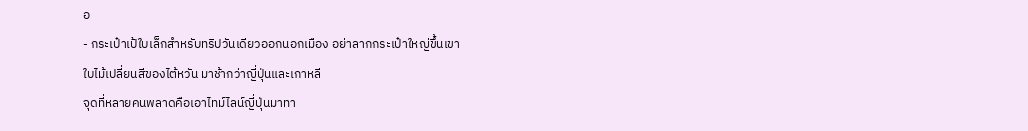อ
- กระเป๋าเป้ใบเล็กสำหรับทริปวันเดียวออกนอกเมือง อย่าลากกระเป๋าใหญ่ขึ้นเขา
ใบไม้เปลี่ยนสีของไต้หวัน มาช้ากว่าญี่ปุ่นและเกาหลี
จุดที่หลายคนพลาดคือเอาไทม์ไลน์ญี่ปุ่นมาทา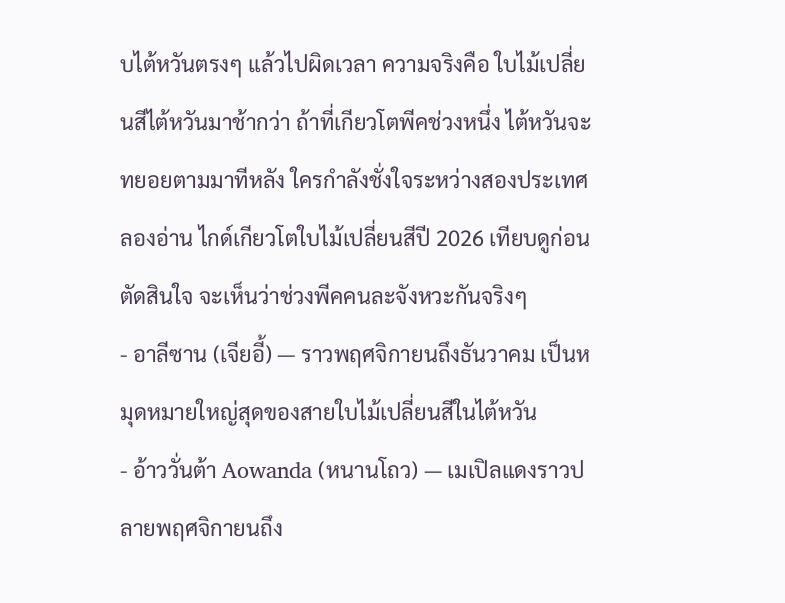บไต้หวันตรงๆ แล้วไปผิดเวลา ความจริงคือ ใบไม้เปลี่ยนสีไต้หวันมาช้ากว่า ถ้าที่เกียวโตพีคช่วงหนึ่ง ไต้หวันจะทยอยตามมาทีหลัง ใครกำลังชั่งใจระหว่างสองประเทศ ลองอ่าน ไกด์เกียวโตใบไม้เปลี่ยนสีปี 2026 เทียบดูก่อนตัดสินใจ จะเห็นว่าช่วงพีคคนละจังหวะกันจริงๆ
- อาลีซาน (เจียอี้) — ราวพฤศจิกายนถึงธันวาคม เป็นหมุดหมายใหญ่สุดของสายใบไม้เปลี่ยนสีในไต้หวัน
- อ้าววั่นต้า Aowanda (หนานโถว) — เมเปิลแดงราวปลายพฤศจิกายนถึง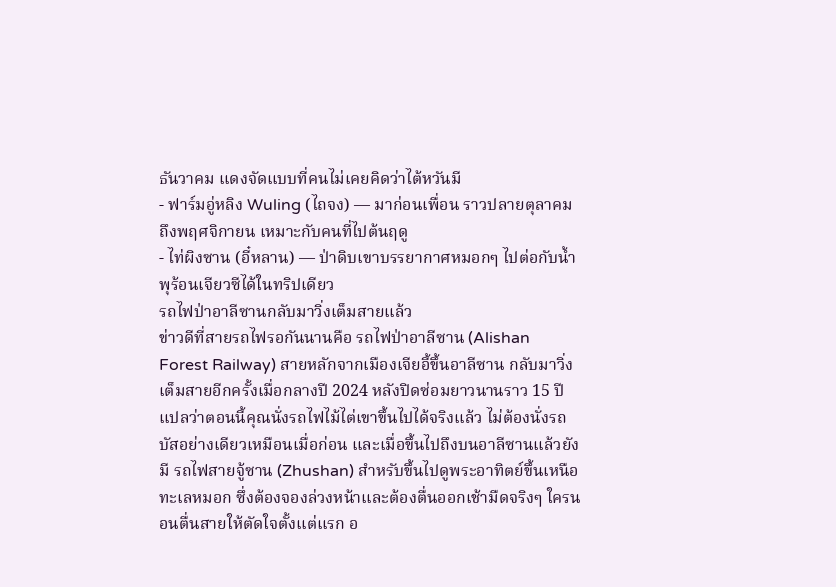ธันวาคม แดงจัดแบบที่คนไม่เคยคิดว่าไต้หวันมี
- ฟาร์มอู่หลิง Wuling (ไถจง) — มาก่อนเพื่อน ราวปลายตุลาคมถึงพฤศจิกายน เหมาะกับคนที่ไปต้นฤดู
- ไท่ผิงซาน (อี๋หลาน) — ป่าดิบเขาบรรยากาศหมอกๆ ไปต่อกับน้ำพุร้อนเจียวซีได้ในทริปเดียว
รถไฟป่าอาลีซานกลับมาวิ่งเต็มสายแล้ว
ข่าวดีที่สายรถไฟรอกันนานคือ รถไฟป่าอาลีซาน (Alishan Forest Railway) สายหลักจากเมืองเจียอี้ขึ้นอาลีซาน กลับมาวิ่งเต็มสายอีกครั้งเมื่อกลางปี 2024 หลังปิดซ่อมยาวนานราว 15 ปี แปลว่าตอนนี้คุณนั่งรถไฟไม้ไต่เขาขึ้นไปได้จริงแล้ว ไม่ต้องนั่งรถบัสอย่างเดียวเหมือนเมื่อก่อน และเมื่อขึ้นไปถึงบนอาลีซานแล้วยังมี รถไฟสายจู้ซาน (Zhushan) สำหรับขึ้นไปดูพระอาทิตย์ขึ้นเหนือทะเลหมอก ซึ่งต้องจองล่วงหน้าและต้องตื่นออกเช้ามืดจริงๆ ใครนอนตื่นสายให้ตัดใจตั้งแต่แรก อ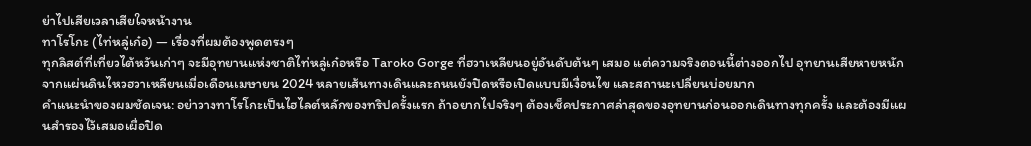ย่าไปเสียเวลาเสียใจหน้างาน
ทาโรโกะ (ไท่หลู่เก๋อ) — เรื่องที่ผมต้องพูดตรงๆ
ทุกลิสต์ที่เที่ยวไต้หวันเก่าๆ จะมีอุทยานแห่งชาติไท่หลู่เก๋อหรือ Taroko Gorge ที่ฮวาเหลียนอยู่อันดับต้นๆ เสมอ แต่ความจริงตอนนี้ต่างออกไป อุทยานเสียหายหนักจากแผ่นดินไหวฮวาเหลียนเมื่อเดือนเมษายน 2024 หลายเส้นทางเดินและถนนยังปิดหรือเปิดแบบมีเงื่อนไข และสถานะเปลี่ยนบ่อยมาก
คำแนะนำของผมชัดเจน: อย่าวางทาโรโกะเป็นไฮไลต์หลักของทริปครั้งแรก ถ้าอยากไปจริงๆ ต้องเช็คประกาศล่าสุดของอุทยานก่อนออกเดินทางทุกครั้ง และต้องมีแผนสำรองไว้เสมอเผื่อปิด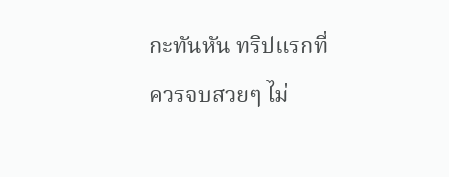กะทันหัน ทริปแรกที่ควรจบสวยๆ ไม่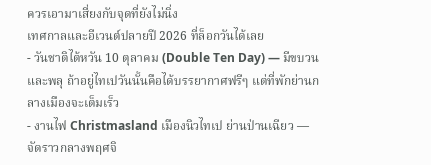ควรเอามาเสี่ยงกับจุดที่ยังไม่นิ่ง
เทศกาลและอีเวนต์ปลายปี 2026 ที่ล็อกวันได้เลย
- วันชาติไต้หวัน 10 ตุลาคม (Double Ten Day) — มีขบวนและพลุ ถ้าอยู่ไทเปวันนั้นคือได้บรรยากาศฟรีๆ แต่ที่พักย่านกลางเมืองจะเต็มเร็ว
- งานไฟ Christmasland เมืองนิวไทเป ย่านป่านเฉียว — จัดราวกลางพฤศจิ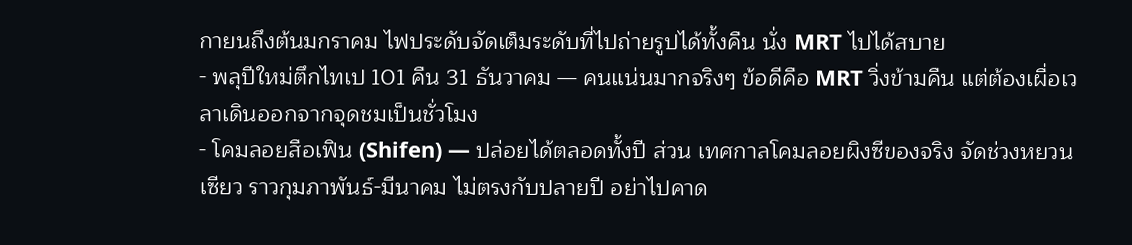กายนถึงต้นมกราคม ไฟประดับจัดเต็มระดับที่ไปถ่ายรูปได้ทั้งคืน นั่ง MRT ไปได้สบาย
- พลุปีใหม่ตึกไทเป 101 คืน 31 ธันวาคม — คนแน่นมากจริงๆ ข้อดีคือ MRT วิ่งข้ามคืน แต่ต้องเผื่อเวลาเดินออกจากจุดชมเป็นชั่วโมง
- โคมลอยสือเฟิน (Shifen) — ปล่อยได้ตลอดทั้งปี ส่วน เทศกาลโคมลอยผิงซีของจริง จัดช่วงหยวนเซียว ราวกุมภาพันธ์-มีนาคม ไม่ตรงกับปลายปี อย่าไปคาด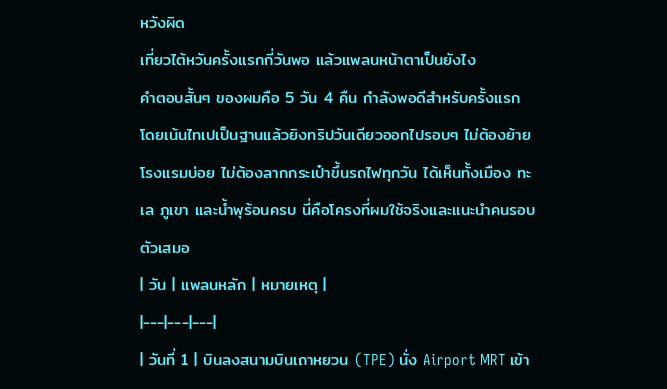หวังผิด
เที่ยวไต้หวันครั้งแรกกี่วันพอ แล้วแพลนหน้าตาเป็นยังไง
คำตอบสั้นๆ ของผมคือ 5 วัน 4 คืน กำลังพอดีสำหรับครั้งแรก โดยเน้นไทเปเป็นฐานแล้วยิงทริปวันเดียวออกไปรอบๆ ไม่ต้องย้ายโรงแรมบ่อย ไม่ต้องลากกระเป๋าขึ้นรถไฟทุกวัน ได้เห็นทั้งเมือง ทะเล ภูเขา และน้ำพุร้อนครบ นี่คือโครงที่ผมใช้จริงและแนะนำคนรอบตัวเสมอ
| วัน | แพลนหลัก | หมายเหตุ |
|---|---|---|
| วันที่ 1 | บินลงสนามบินเถาหยวน (TPE) นั่ง Airport MRT เข้า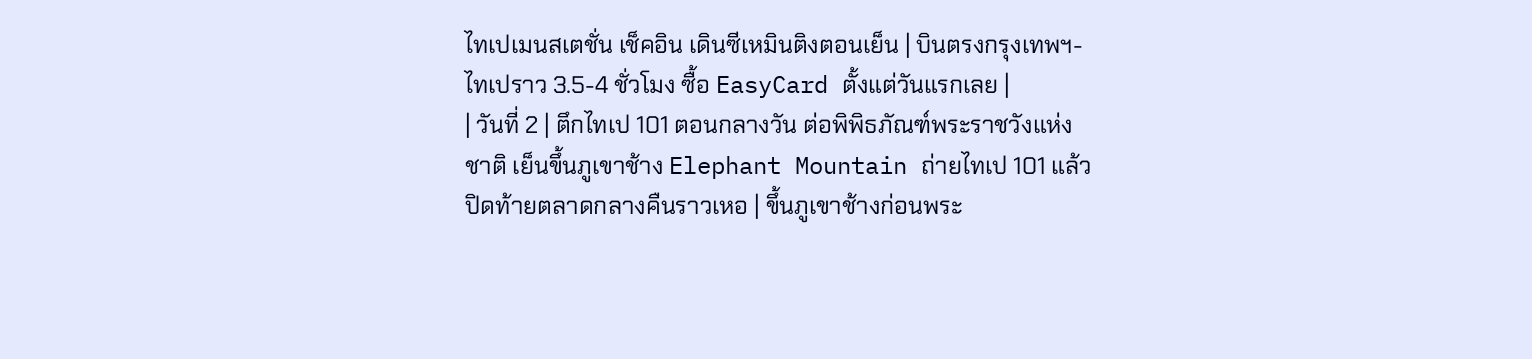ไทเปเมนสเตชั่น เช็คอิน เดินซีเหมินติงตอนเย็น | บินตรงกรุงเทพฯ-ไทเปราว 3.5-4 ชั่วโมง ซื้อ EasyCard ตั้งแต่วันแรกเลย |
| วันที่ 2 | ตึกไทเป 101 ตอนกลางวัน ต่อพิพิธภัณฑ์พระราชวังแห่งชาติ เย็นขึ้นภูเขาช้าง Elephant Mountain ถ่ายไทเป 101 แล้วปิดท้ายตลาดกลางคืนราวเหอ | ขึ้นภูเขาช้างก่อนพระ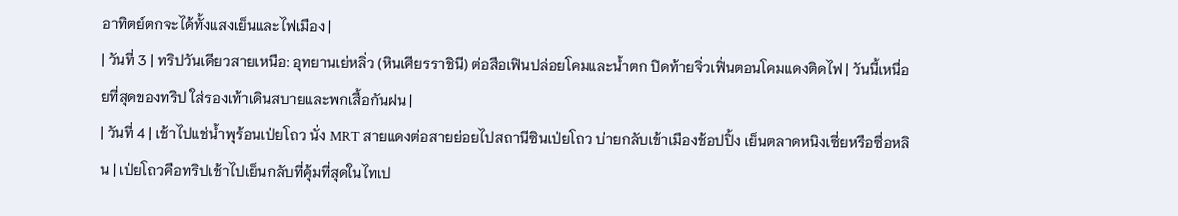อาทิตย์ตกจะได้ทั้งแสงเย็นและไฟเมือง |
| วันที่ 3 | ทริปวันเดียวสายเหนือ: อุทยานเย่หลิ่ว (หินเศียรราชินี) ต่อสือเฟินปล่อยโคมและน้ำตก ปิดท้ายจิ่วเฟิ่นตอนโคมแดงติดไฟ | วันนี้เหนื่อยที่สุดของทริป ใส่รองเท้าเดินสบายและพกเสื้อกันฝน |
| วันที่ 4 | เช้าไปแช่น้ำพุร้อนเป่ยโถว นั่ง MRT สายแดงต่อสายย่อยไปสถานีซินเป่ยโถว บ่ายกลับเข้าเมืองช้อปปิ้ง เย็นตลาดหนิงเซี่ยหรือซื่อหลิน | เป่ยโถวคือทริปเช้าไปเย็นกลับที่คุ้มที่สุดในไทเป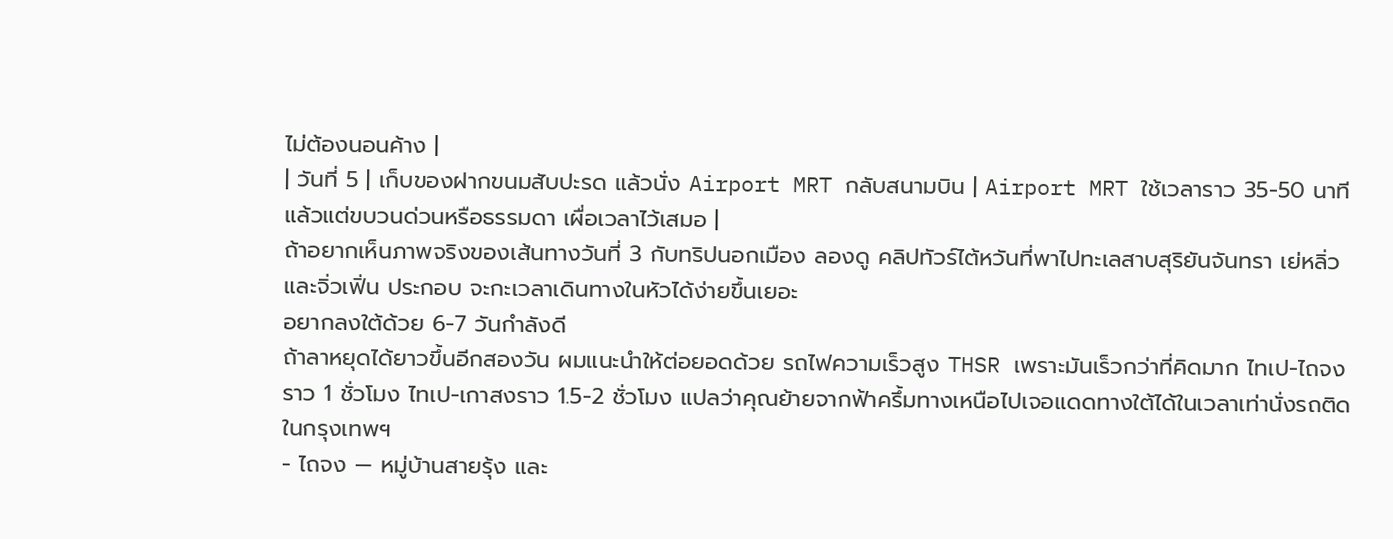ไม่ต้องนอนค้าง |
| วันที่ 5 | เก็บของฝากขนมสับปะรด แล้วนั่ง Airport MRT กลับสนามบิน | Airport MRT ใช้เวลาราว 35-50 นาทีแล้วแต่ขบวนด่วนหรือธรรมดา เผื่อเวลาไว้เสมอ |
ถ้าอยากเห็นภาพจริงของเส้นทางวันที่ 3 กับทริปนอกเมือง ลองดู คลิปทัวร์ไต้หวันที่พาไปทะเลสาบสุริยันจันทรา เย่หลิ่ว และจิ่วเฟิ่น ประกอบ จะกะเวลาเดินทางในหัวได้ง่ายขึ้นเยอะ
อยากลงใต้ด้วย 6-7 วันกำลังดี
ถ้าลาหยุดได้ยาวขึ้นอีกสองวัน ผมแนะนำให้ต่อยอดด้วย รถไฟความเร็วสูง THSR เพราะมันเร็วกว่าที่คิดมาก ไทเป-ไถจงราว 1 ชั่วโมง ไทเป-เกาสงราว 1.5-2 ชั่วโมง แปลว่าคุณย้ายจากฟ้าครึ้มทางเหนือไปเจอแดดทางใต้ได้ในเวลาเท่านั่งรถติดในกรุงเทพฯ
- ไถจง — หมู่บ้านสายรุ้ง และ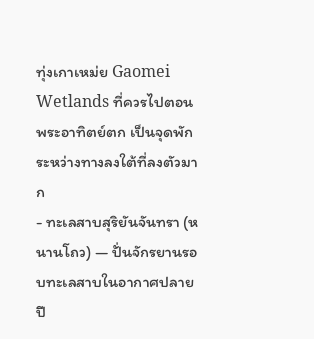ทุ่งเกาเหม่ย Gaomei Wetlands ที่ควรไปตอนพระอาทิตย์ตก เป็นจุดพักระหว่างทางลงใต้ที่ลงตัวมาก
- ทะเลสาบสุริยันจันทรา (หนานโถว) — ปั่นจักรยานรอบทะเลสาบในอากาศปลายปี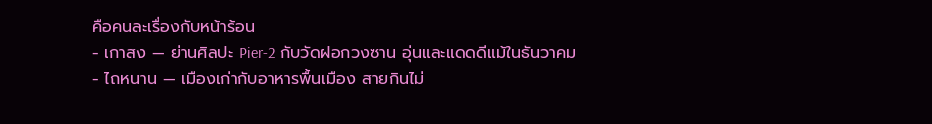คือคนละเรื่องกับหน้าร้อน
- เกาสง — ย่านศิลปะ Pier-2 กับวัดฝอกวงซาน อุ่นและแดดดีแม้ในธันวาคม
- ไถหนาน — เมืองเก่ากับอาหารพื้นเมือง สายกินไม่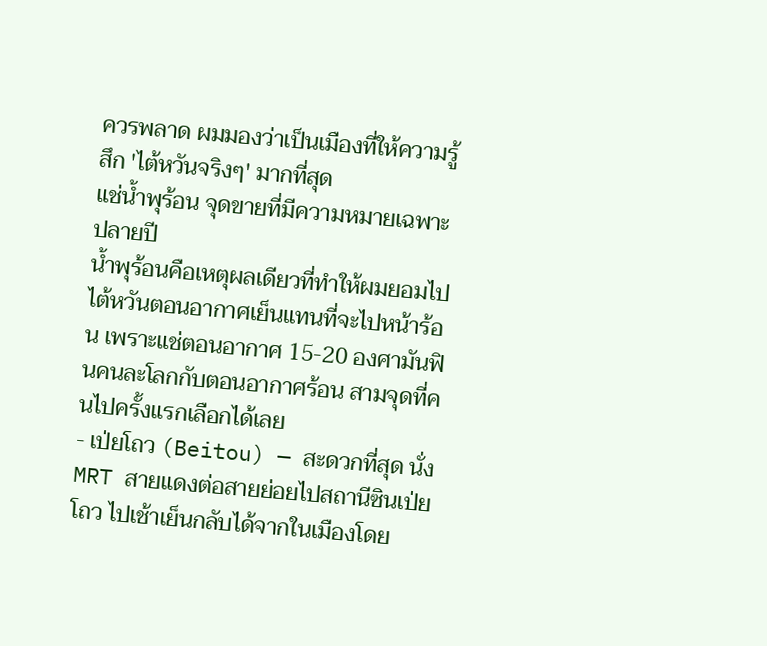ควรพลาด ผมมองว่าเป็นเมืองที่ให้ความรู้สึก 'ไต้หวันจริงๆ' มากที่สุด
แช่น้ำพุร้อน จุดขายที่มีความหมายเฉพาะปลายปี
น้ำพุร้อนคือเหตุผลเดียวที่ทำให้ผมยอมไปไต้หวันตอนอากาศเย็นแทนที่จะไปหน้าร้อน เพราะแช่ตอนอากาศ 15-20 องศามันฟินคนละโลกกับตอนอากาศร้อน สามจุดที่คนไปครั้งแรกเลือกได้เลย
- เป่ยโถว (Beitou) — สะดวกที่สุด นั่ง MRT สายแดงต่อสายย่อยไปสถานีซินเป่ยโถว ไปเช้าเย็นกลับได้จากในเมืองโดย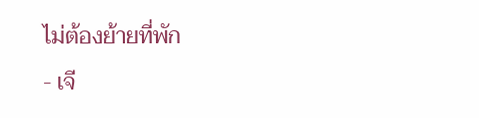ไม่ต้องย้ายที่พัก
- เจี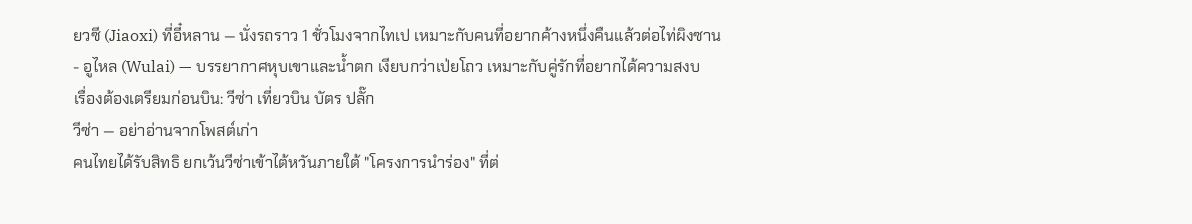ยวซี (Jiaoxi) ที่อี๋หลาน — นั่งรถราว 1 ชั่วโมงจากไทเป เหมาะกับคนที่อยากค้างหนึ่งคืนแล้วต่อไท่ผิงซาน
- อูไหล (Wulai) — บรรยากาศหุบเขาและน้ำตก เงียบกว่าเป่ยโถว เหมาะกับคู่รักที่อยากได้ความสงบ
เรื่องต้องเตรียมก่อนบิน: วีซ่า เที่ยวบิน บัตร ปลั๊ก
วีซ่า — อย่าอ่านจากโพสต์เก่า
คนไทยได้รับสิทธิ ยกเว้นวีซ่าเข้าไต้หวันภายใต้ "โครงการนำร่อง" ที่ต่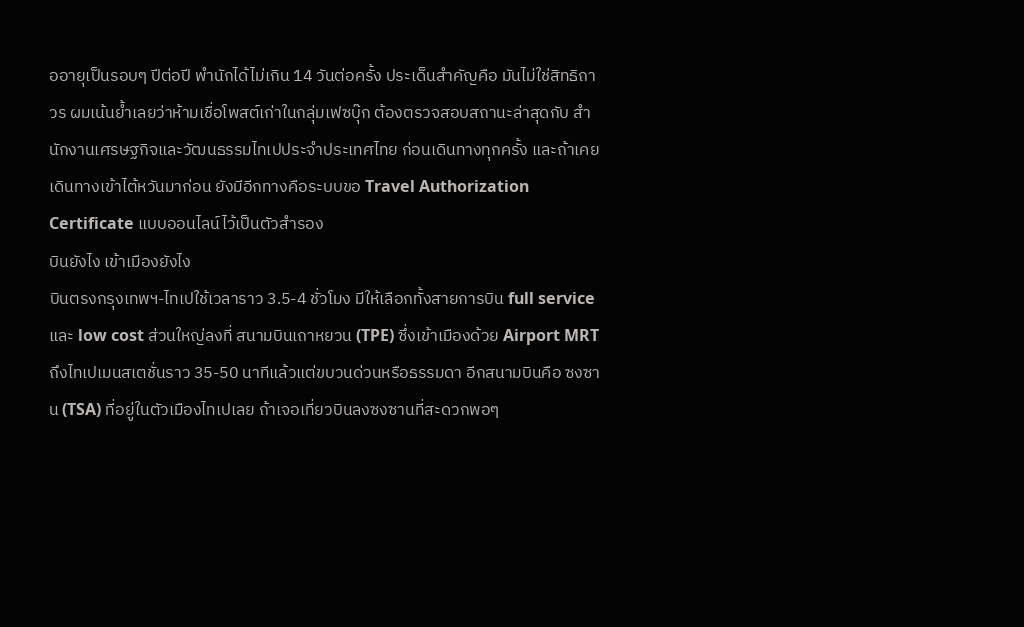ออายุเป็นรอบๆ ปีต่อปี พำนักได้ไม่เกิน 14 วันต่อครั้ง ประเด็นสำคัญคือ มันไม่ใช่สิทธิถาวร ผมเน้นย้ำเลยว่าห้ามเชื่อโพสต์เก่าในกลุ่มเฟซบุ๊ก ต้องตรวจสอบสถานะล่าสุดกับ สำนักงานเศรษฐกิจและวัฒนธรรมไทเปประจำประเทศไทย ก่อนเดินทางทุกครั้ง และถ้าเคยเดินทางเข้าไต้หวันมาก่อน ยังมีอีกทางคือระบบขอ Travel Authorization Certificate แบบออนไลน์ไว้เป็นตัวสำรอง
บินยังไง เข้าเมืองยังไง
บินตรงกรุงเทพฯ-ไทเปใช้เวลาราว 3.5-4 ชั่วโมง มีให้เลือกทั้งสายการบิน full service และ low cost ส่วนใหญ่ลงที่ สนามบินเถาหยวน (TPE) ซึ่งเข้าเมืองด้วย Airport MRT ถึงไทเปเมนสเตชั่นราว 35-50 นาทีแล้วแต่ขบวนด่วนหรือธรรมดา อีกสนามบินคือ ซงซาน (TSA) ที่อยู่ในตัวเมืองไทเปเลย ถ้าเจอเที่ยวบินลงซงซานที่สะดวกพอๆ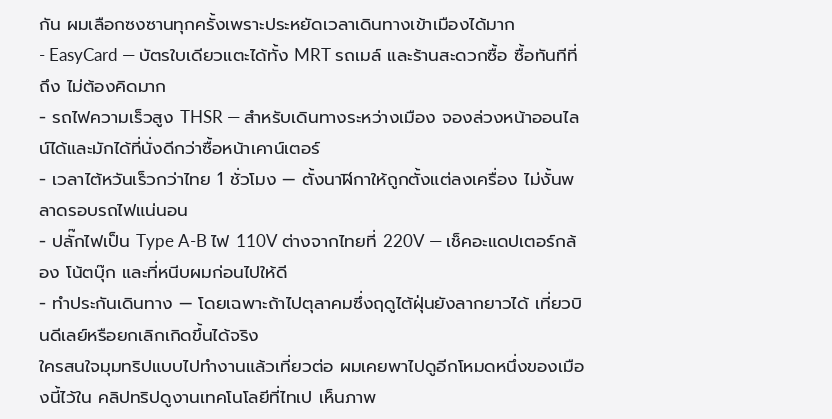กัน ผมเลือกซงซานทุกครั้งเพราะประหยัดเวลาเดินทางเข้าเมืองได้มาก
- EasyCard — บัตรใบเดียวแตะได้ทั้ง MRT รถเมล์ และร้านสะดวกซื้อ ซื้อทันทีที่ถึง ไม่ต้องคิดมาก
- รถไฟความเร็วสูง THSR — สำหรับเดินทางระหว่างเมือง จองล่วงหน้าออนไลน์ได้และมักได้ที่นั่งดีกว่าซื้อหน้าเคาน์เตอร์
- เวลาไต้หวันเร็วกว่าไทย 1 ชั่วโมง — ตั้งนาฬิกาให้ถูกตั้งแต่ลงเครื่อง ไม่งั้นพลาดรอบรถไฟแน่นอน
- ปลั๊กไฟเป็น Type A-B ไฟ 110V ต่างจากไทยที่ 220V — เช็คอะแดปเตอร์กล้อง โน้ตบุ๊ก และที่หนีบผมก่อนไปให้ดี
- ทำประกันเดินทาง — โดยเฉพาะถ้าไปตุลาคมซึ่งฤดูไต้ฝุ่นยังลากยาวได้ เที่ยวบินดีเลย์หรือยกเลิกเกิดขึ้นได้จริง
ใครสนใจมุมทริปแบบไปทำงานแล้วเที่ยวต่อ ผมเคยพาไปดูอีกโหมดหนึ่งของเมืองนี้ไว้ใน คลิปทริปดูงานเทคโนโลยีที่ไทเป เห็นภาพ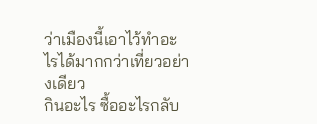ว่าเมืองนี้เอาไว้ทำอะไรได้มากกว่าเที่ยวอย่างเดียว
กินอะไร ซื้ออะไรกลับ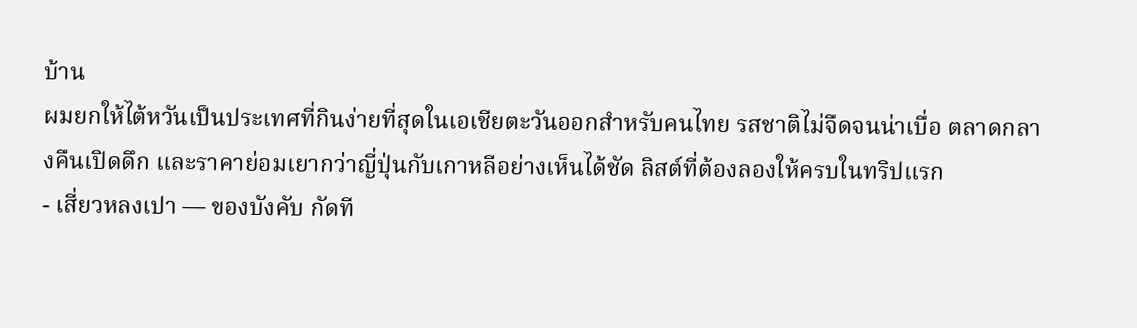บ้าน
ผมยกให้ไต้หวันเป็นประเทศที่กินง่ายที่สุดในเอเชียตะวันออกสำหรับคนไทย รสชาติไม่จืดจนน่าเบื่อ ตลาดกลางคืนเปิดดึก และราคาย่อมเยากว่าญี่ปุ่นกับเกาหลีอย่างเห็นได้ชัด ลิสต์ที่ต้องลองให้ครบในทริปแรก
- เสี่ยวหลงเปา — ของบังคับ กัดที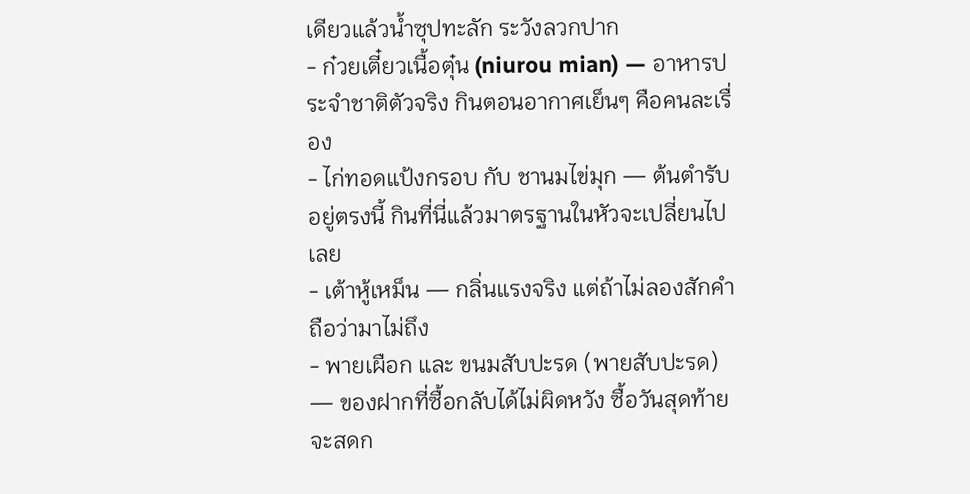เดียวแล้วน้ำซุปทะลัก ระวังลวกปาก
- ก๋วยเตี๋ยวเนื้อตุ๋น (niurou mian) — อาหารประจำชาติตัวจริง กินตอนอากาศเย็นๆ คือคนละเรื่อง
- ไก่ทอดแป้งกรอบ กับ ชานมไข่มุก — ต้นตำรับอยู่ตรงนี้ กินที่นี่แล้วมาตรฐานในหัวจะเปลี่ยนไปเลย
- เต้าหู้เหม็น — กลิ่นแรงจริง แต่ถ้าไม่ลองสักคำถือว่ามาไม่ถึง
- พายเผือก และ ขนมสับปะรด (พายสับปะรด) — ของฝากที่ซื้อกลับได้ไม่ผิดหวัง ซื้อวันสุดท้ายจะสดก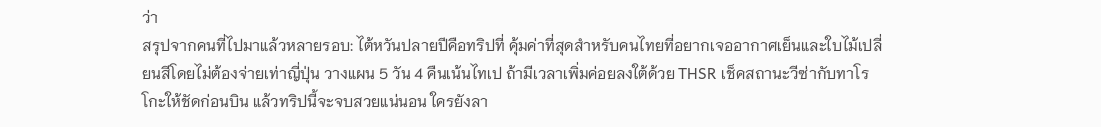ว่า
สรุปจากคนที่ไปมาแล้วหลายรอบ: ไต้หวันปลายปีคือทริปที่ คุ้มค่าที่สุดสำหรับคนไทยที่อยากเจออากาศเย็นและใบไม้เปลี่ยนสีโดยไม่ต้องจ่ายเท่าญี่ปุ่น วางแผน 5 วัน 4 คืนเน้นไทเป ถ้ามีเวลาเพิ่มค่อยลงใต้ด้วย THSR เช็คสถานะวีซ่ากับทาโรโกะให้ชัดก่อนบิน แล้วทริปนี้จะจบสวยแน่นอน ใครยังลา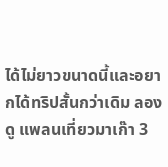ได้ไม่ยาวขนาดนี้และอยากได้ทริปสั้นกว่าเดิม ลองดู แพลนเที่ยวมาเก๊า 3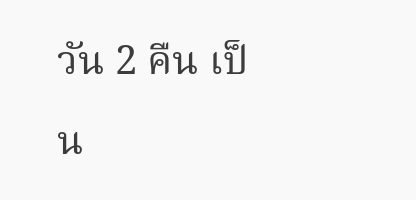วัน 2 คืน เป็น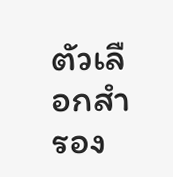ตัวเลือกสำรอง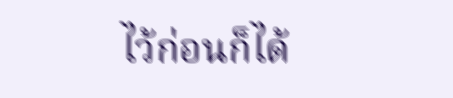ไว้ก่อนก็ได้